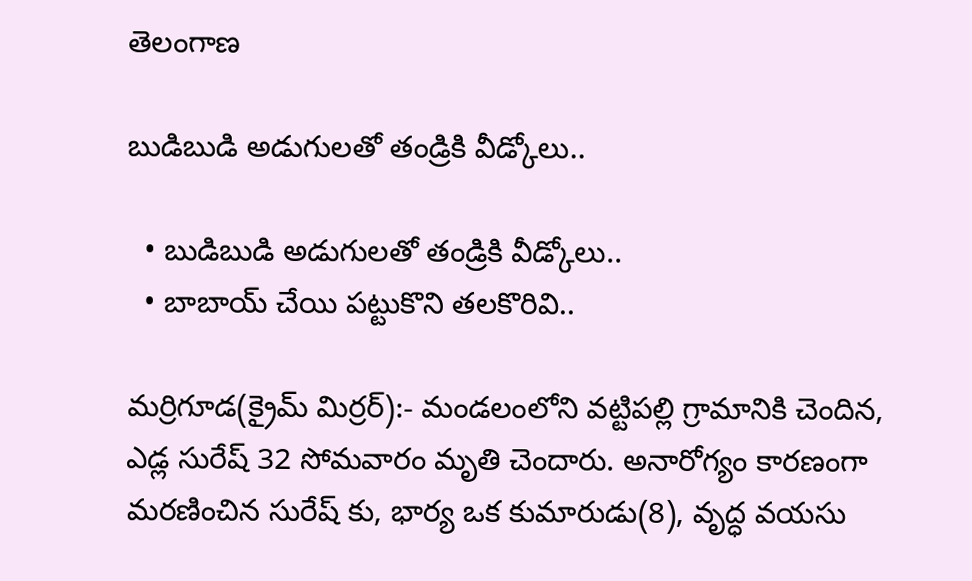తెలంగాణ

బుడిబుడి అడుగులతో తండ్రికి వీడ్కోలు..

  • బుడిబుడి అడుగులతో తండ్రికి వీడ్కోలు..
  • బాబాయ్ చేయి పట్టుకొని తలకొరివి..

మర్రిగూడ(క్రైమ్ మిర్రర్):- మండలంలోని వట్టిపల్లి గ్రామానికి చెందిన, ఎడ్ల సురేష్ 32 సోమవారం మృతి చెందారు. అనారోగ్యం కారణంగా మరణించిన సురేష్ కు, భార్య ఒక కుమారుడు(8), వృద్ధ వయసు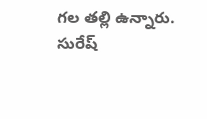గల తల్లి ఉన్నారు. సురేష్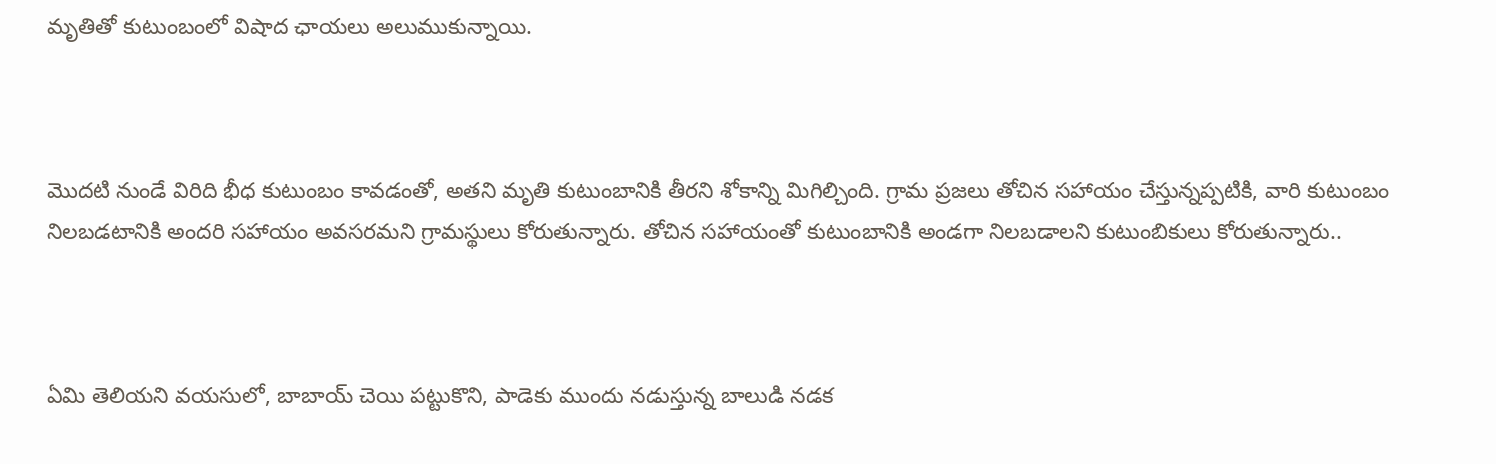మృతితో కుటుంబంలో విషాద ఛాయలు అలుముకున్నాయి.



మొదటి నుండే విరిది భీధ కుటుంబం కావడంతో, అతని మృతి కుటుంబానికి తీరని శోకాన్ని మిగిల్చింది. గ్రామ ప్రజలు తోచిన సహాయం చేస్తున్నప్పటికి, వారి కుటుంబం నిలబడటానికి అందరి సహాయం అవసరమని గ్రామస్థులు కోరుతున్నారు. తోచిన సహాయంతో కుటుంబానికి అండగా నిలబడాలని కుటుంబికులు కోరుతున్నారు..



ఏమి తెలియని వయసులో, బాబాయ్ చెయి పట్టుకొని, పాడెకు ముందు నడుస్తున్న బాలుడి నడక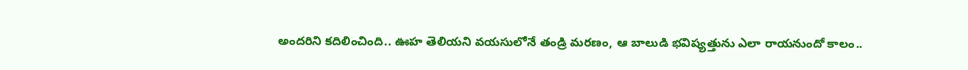అందరిని కదిలించింది.. ఊహ తెలియని వయసులోనే తండ్రి మరణం, ఆ బాలుడి భవిష్యత్తును ఎలా రాయనుందో కాలం..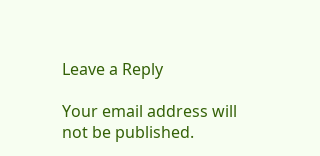Leave a Reply

Your email address will not be published.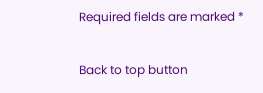Required fields are marked *

Back to top button